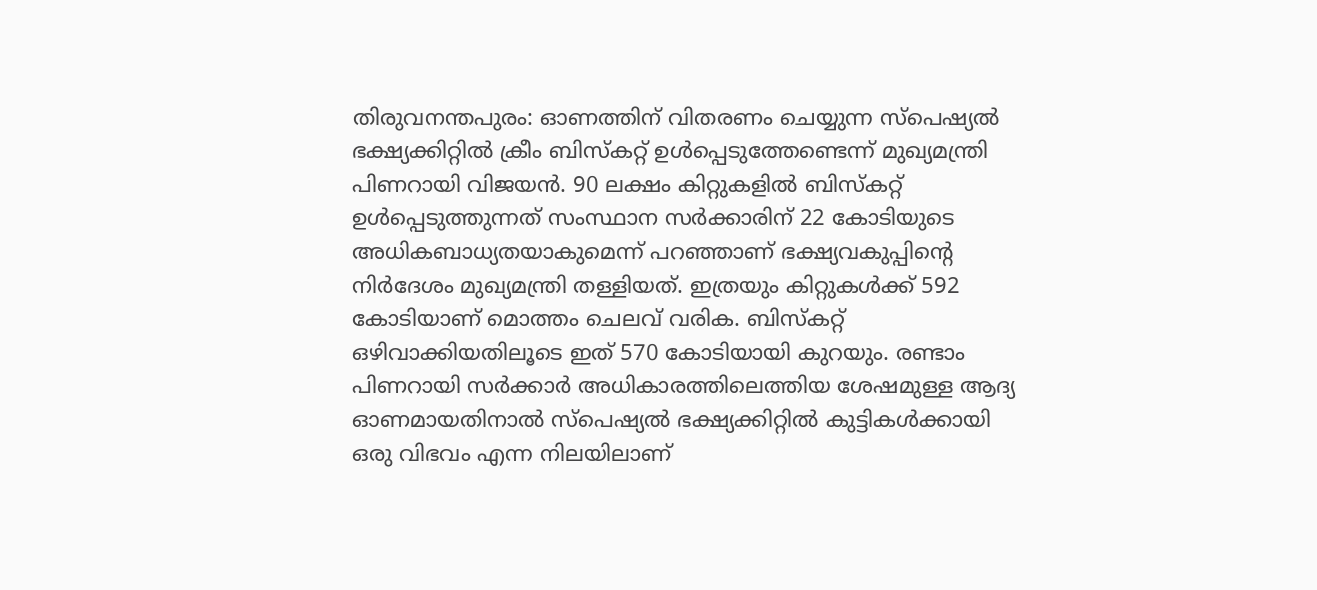തിരുവനന്തപുരം: ഓണത്തിന് വിതരണം ചെയ്യുന്ന സ്പെഷ്യൽ ഭക്ഷ്യക്കിറ്റിൽ ക്രീം ബിസ്കറ്റ് ഉൾപ്പെടുത്തേണ്ടെന്ന് മുഖ്യമന്ത്രി പിണറായി വിജയൻ. 90 ലക്ഷം കിറ്റുകളിൽ ബിസ്കറ്റ് ഉൾപ്പെടുത്തുന്നത് സംസ്ഥാന സർക്കാരിന് 22 കോടിയുടെ അധികബാധ്യതയാകുമെന്ന് പറഞ്ഞാണ് ഭക്ഷ്യവകുപ്പിന്റെ നിർദേശം മുഖ്യമന്ത്രി തള്ളിയത്. ഇത്രയും കിറ്റുകൾക്ക് 592 കോടിയാണ് മൊത്തം ചെലവ് വരിക. ബിസ്കറ്റ് ഒഴിവാക്കിയതിലൂടെ ഇത് 570 കോടിയായി കുറയും. രണ്ടാം പിണറായി സർക്കാർ അധികാരത്തിലെത്തിയ ശേഷമുള്ള ആദ്യ ഓണമായതിനാൽ സ്പെഷ്യൽ ഭക്ഷ്യക്കിറ്റിൽ കുട്ടികൾക്കായി ഒരു വിഭവം എന്ന നിലയിലാണ്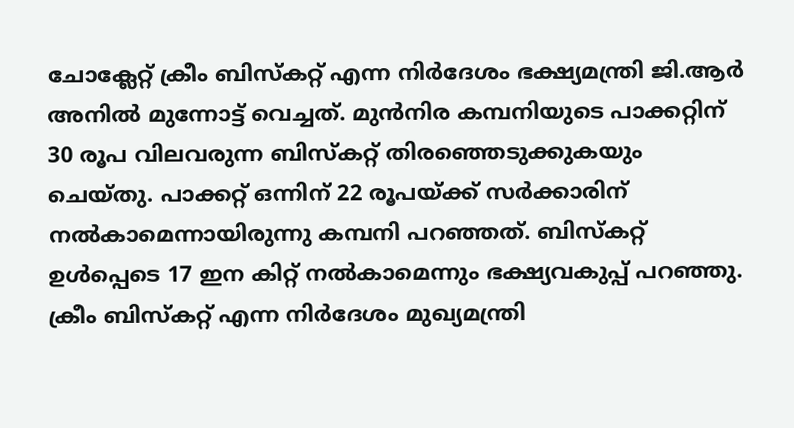ചോക്ലേറ്റ് ക്രീം ബിസ്കറ്റ് എന്ന നിർദേശം ഭക്ഷ്യമന്ത്രി ജി.ആർ അനിൽ മുന്നോട്ട് വെച്ചത്. മുൻനിര കമ്പനിയുടെ പാക്കറ്റിന് 30 രൂപ വിലവരുന്ന ബിസ്കറ്റ് തിരഞ്ഞെടുക്കുകയും ചെയ്തു. പാക്കറ്റ് ഒന്നിന് 22 രൂപയ്ക്ക് സർക്കാരിന് നൽകാമെന്നായിരുന്നു കമ്പനി പറഞ്ഞത്. ബിസ്കറ്റ് ഉൾപ്പെടെ 17 ഇന കിറ്റ് നൽകാമെന്നും ഭക്ഷ്യവകുപ്പ് പറഞ്ഞു. ക്രീം ബിസ്കറ്റ് എന്ന നിർദേശം മുഖ്യമന്ത്രി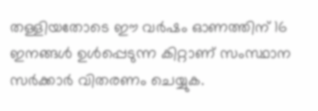തള്ളിയതോടെ ഈ വർഷം ഓണത്തിന് 16 ഇനങ്ങൾ ഉൾപ്പെടുന്ന കിറ്റാണ് സംസ്ഥാന സർക്കാർ വിതരണം ചെയ്യുക.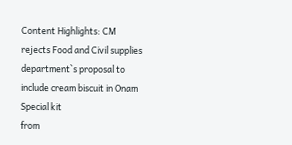Content Highlights: CM rejects Food and Civil supplies department`s proposal to include cream biscuit in Onam Special kit
from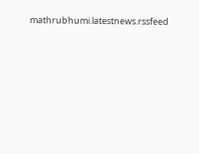mathrubhumi.latestnews.rssfeed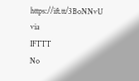https://ift.tt/3BoNNvU
via
IFTTT
No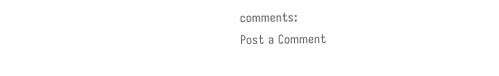comments:
Post a Comment